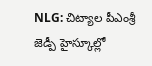NLG: చిట్యాల పీఎంశ్రీ జెడ్పీ హైస్కూల్లో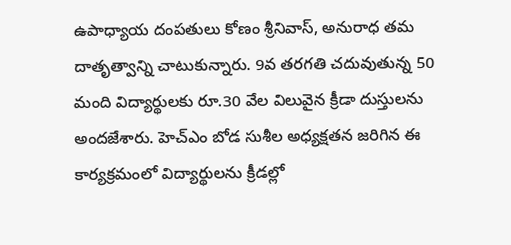ఉపాధ్యాయ దంపతులు కోణం శ్రీనివాస్, అనురాధ తమ దాతృత్వాన్ని చాటుకున్నారు. 9వ తరగతి చదువుతున్న 50 మంది విద్యార్థులకు రూ.30 వేల విలువైన క్రీడా దుస్తులను అందజేశారు. హెచ్ఎం బోడ సుశీల అధ్యక్షతన జరిగిన ఈ కార్యక్రమంలో విద్యార్థులను క్రీడల్లో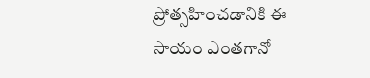ప్రోత్సహించడానికి ఈ సాయం ఎంతగానో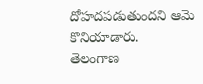దోహదపడుతుందని ఆమె కొనియాడారు.
తెలంగాణ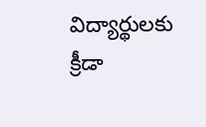విద్యార్థులకు క్రీడా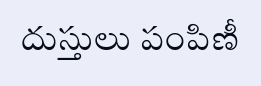దుస్తులు పంపిణీ